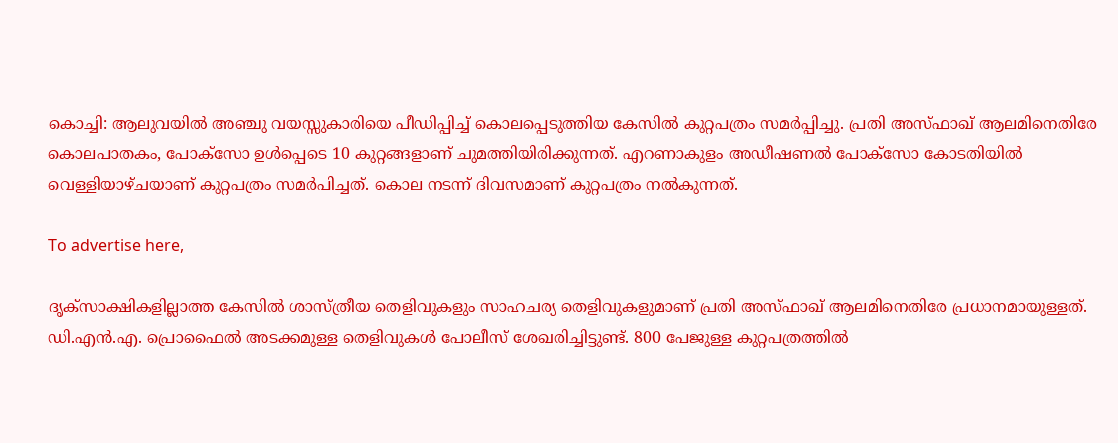കൊച്ചി: ആലുവയില്‍ അഞ്ചു വയസ്സുകാരിയെ പീഡിപ്പിച്ച് കൊലപ്പെടുത്തിയ കേസില്‍ കുറ്റപത്രം സമര്‍പ്പിച്ചു. പ്രതി അസ്ഫാഖ് ആലമിനെതിരേ കൊലപാതകം, പോക്‌സോ ഉള്‍പ്പെടെ 10 കുറ്റങ്ങളാണ് ചുമത്തിയിരിക്കുന്നത്. എറണാകുളം അഡീഷണല്‍ പോക്‌സോ കോടതിയില്‍ വെള്ളിയാഴ്ചയാണ് കുറ്റപത്രം സമർപിച്ചത്. കൊല നടന്ന് ദിവസമാണ് കുറ്റപത്രം നല്‍കുന്നത്.

To advertise here,

ദൃക്സാക്ഷികളില്ലാത്ത കേസില്‍ ശാസ്ത്രീയ തെളിവുകളും സാഹചര്യ തെളിവുകളുമാണ് പ്രതി അസ്ഫാഖ് ആലമിനെതിരേ പ്രധാനമായുള്ളത്. ഡി.എന്‍.എ. പ്രൊഫൈല്‍ അടക്കമുള്ള തെളിവുകൾ പോലീസ് ശേഖരിച്ചിട്ടുണ്ട്. 800 പേജുള്ള കുറ്റപത്രത്തില്‍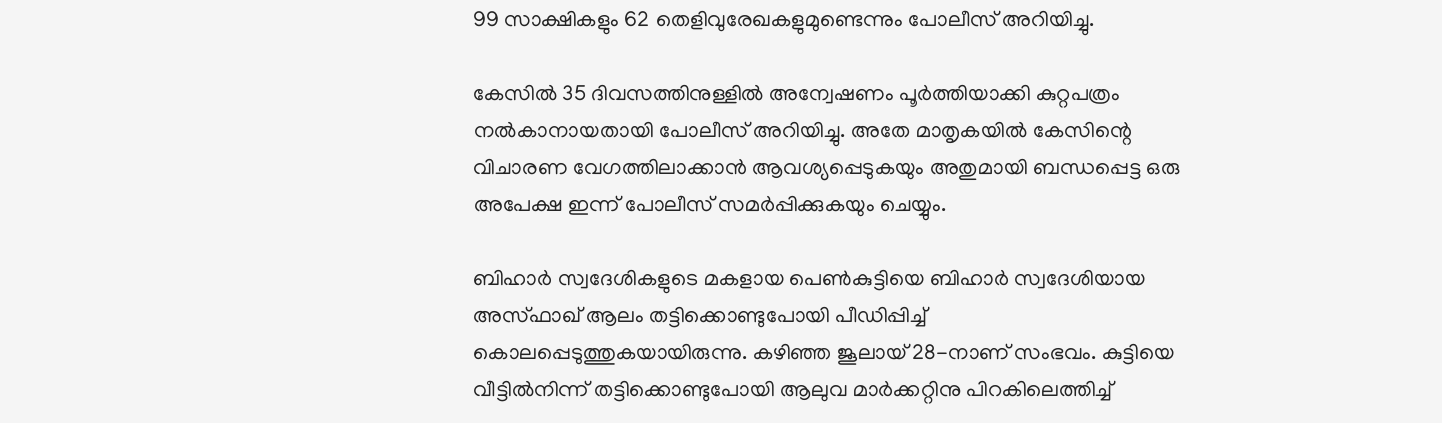99 സാക്ഷികളും 62 തെളിവുരേഖകളുമുണ്ടെന്നും പോലീസ് അറിയിച്ചു.

കേസില്‍ 35 ദിവസത്തിനുള്ളില്‍ അന്വേഷണം പൂര്‍ത്തിയാക്കി കുറ്റപത്രം നല്‍കാനായതായി പോലീസ് അറിയിച്ചു. അതേ മാതൃകയില്‍ കേസിന്റെ വിചാരണ വേഗത്തിലാക്കാന്‍ ആവശ്യപ്പെടുകയും അതുമായി ബന്ധപ്പെട്ട ഒരു അപേക്ഷ ഇന്ന് പോലീസ് സമര്‍പ്പിക്കുകയും ചെയ്യും.

ബിഹാര്‍ സ്വദേശികളുടെ മകളായ പെണ്‍കുട്ടിയെ ബിഹാര്‍ സ്വദേശിയായ അസ്ഫാഖ് ആലം തട്ടിക്കൊണ്ടുപോയി പീഡിപ്പിച്ച് കൊലപ്പെടുത്തുകയായിരുന്നു. കഴിഞ്ഞ ജൂലായ് 28-നാണ് സംഭവം. കുട്ടിയെ വീട്ടില്‍നിന്ന് തട്ടിക്കൊണ്ടുപോയി ആലുവ മാര്‍ക്കറ്റിനു പിറകിലെത്തിച്ച്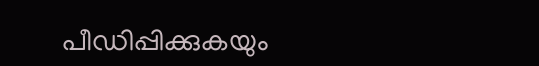പീഡിപ്പിക്കുകയും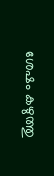ശേഷം കഴുത്തു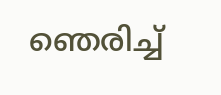ഞെരിച്ച്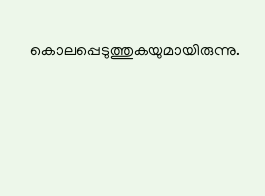കൊലപ്പെടുത്തുകയുമായിരുന്നു.